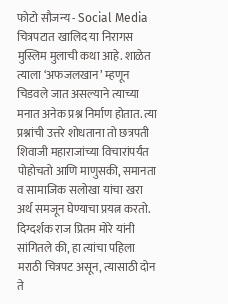फोटो सौजन्य - Social Media
चित्रपटात खालिद या निरागस मुस्लिम मुलाची कथा आहे. शाळेत त्याला ‘अफजलखान’ म्हणून चिडवले जात असल्याने त्याच्या मनात अनेक प्रश्न निर्माण होतात. त्या प्रश्नांची उत्तरे शोधताना तो छत्रपती शिवाजी महाराजांच्या विचारांपर्यंत पोहोचतो आणि माणुसकी, समानता व सामाजिक सलोखा यांचा खरा अर्थ समजून घेण्याचा प्रयत्न करतो. दिग्दर्शक राज प्रितम मोरे यांनी सांगितले की, हा त्यांचा पहिला मराठी चित्रपट असून, त्यासाठी दोन ते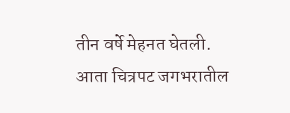तीन वर्षे मेहनत घेतली. आता चित्रपट जगभरातील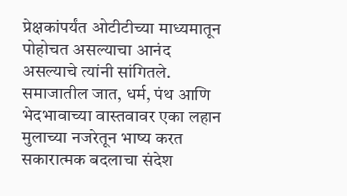प्रेक्षकांपर्यंत ओटीटीच्या माध्यमातून पोहोचत असल्याचा आनंद असल्याचे त्यांनी सांगितले. समाजातील जात, धर्म, पंथ आणि भेदभावाच्या वास्तवावर एका लहान मुलाच्या नजरेतून भाष्य करत सकारात्मक बदलाचा संदेश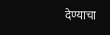देण्याचा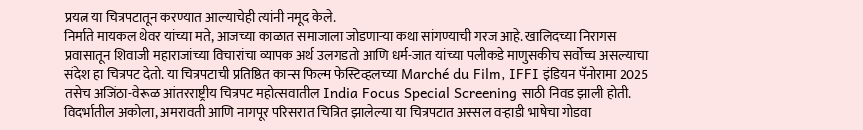प्रयत्न या चित्रपटातून करण्यात आल्याचेही त्यांनी नमूद केले.
निर्माते मायकल थेवर यांच्या मते, आजच्या काळात समाजाला जोडणाऱ्या कथा सांगण्याची गरज आहे. खालिदच्या निरागस प्रवासातून शिवाजी महाराजांच्या विचारांचा व्यापक अर्थ उलगडतो आणि धर्म-जात यांच्या पलीकडे माणुसकीच सर्वोच्च असल्याचा संदेश हा चित्रपट देतो. या चित्रपटाची प्रतिष्ठित कान्स फिल्म फेस्टिव्हलच्या Marché du Film, IFFI इंडियन पॅनोरामा 2025 तसेच अजिंठा-वेरूळ आंतरराष्ट्रीय चित्रपट महोत्सवातील India Focus Special Screening साठी निवड झाली होती. विदर्भातील अकोला, अमरावती आणि नागपूर परिसरात चित्रित झालेल्या या चित्रपटात अस्सल वऱ्हाडी भाषेचा गोडवा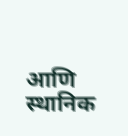आणि स्थानिक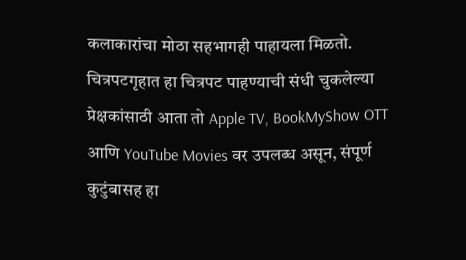कलाकारांचा मोठा सहभागही पाहायला मिळतो.
चित्रपटगृहात हा चित्रपट पाहण्याची संधी चुकलेल्या प्रेक्षकांसाठी आता तो Apple TV, BookMyShow OTT आणि YouTube Movies वर उपलब्ध असून, संपूर्ण कुटुंबासह हा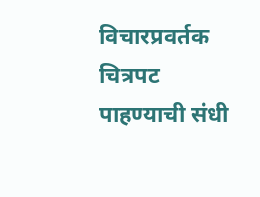विचारप्रवर्तक चित्रपट पाहण्याची संधी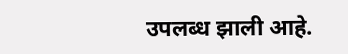उपलब्ध झाली आहे.